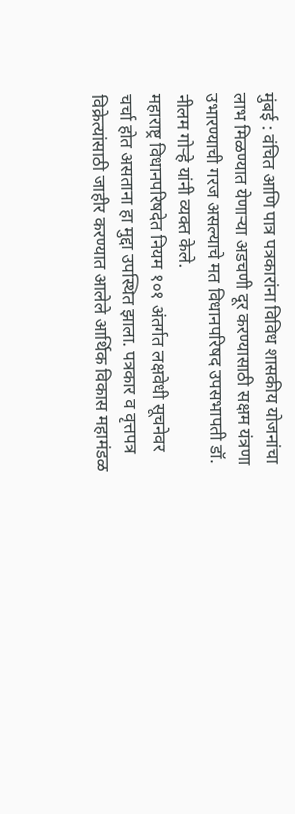मुंबई : वंचित आणि पात्र पत्रकारांना विविध शासकीय योजनांचा लाभ मिळण्यात येणाऱ्या अडचणी दूर करण्यासाठी सक्षम यंत्रणा उभारण्याची गरज असल्याचे मत विधानपरिषद उपसभापती डॉ. नीलम गोऱ्हे यांनी व्यक्त केले.
महाराष्ट्र विधानपरिषदेत नियम १०१ अंतर्गत लक्षवेधी सूचनेवर चर्चा होत असताना हा मुद्दा उपस्थित झाला. पत्रकार व वृत्तपत्र विक्रेत्यांसाठी जाहीर करण्यात आलेले आर्थिक विकास महामंडळ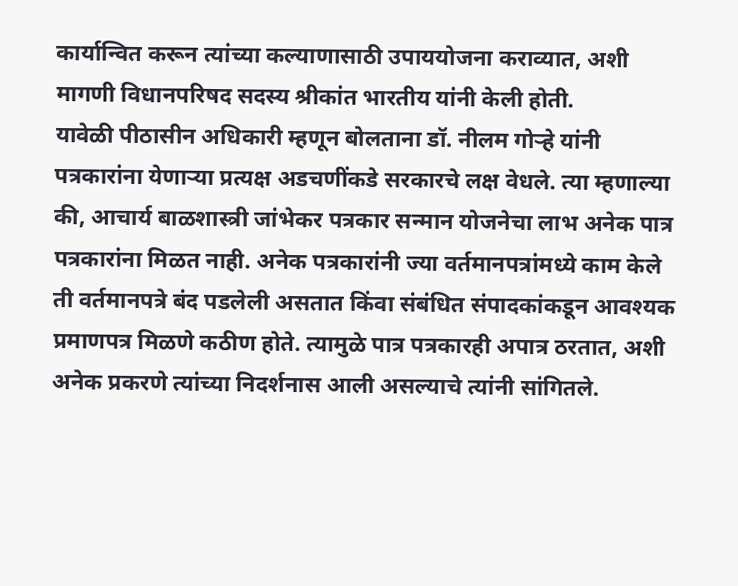कार्यान्वित करून त्यांच्या कल्याणासाठी उपाययोजना कराव्यात, अशी मागणी विधानपरिषद सदस्य श्रीकांत भारतीय यांनी केली होती.
यावेळी पीठासीन अधिकारी म्हणून बोलताना डॉ. नीलम गोऱ्हे यांनी पत्रकारांना येणाऱ्या प्रत्यक्ष अडचणींकडे सरकारचे लक्ष वेधले. त्या म्हणाल्या की, आचार्य बाळशास्त्री जांभेकर पत्रकार सन्मान योजनेचा लाभ अनेक पात्र पत्रकारांना मिळत नाही. अनेक पत्रकारांनी ज्या वर्तमानपत्रांमध्ये काम केले ती वर्तमानपत्रे बंद पडलेली असतात किंवा संबंधित संपादकांकडून आवश्यक प्रमाणपत्र मिळणे कठीण होते. त्यामुळे पात्र पत्रकारही अपात्र ठरतात, अशी अनेक प्रकरणे त्यांच्या निदर्शनास आली असल्याचे त्यांनी सांगितले.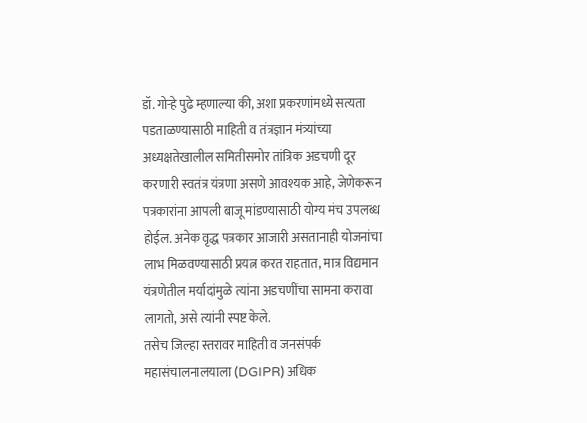डॉ. गोऱ्हे पुढे म्हणाल्या की, अशा प्रकरणांमध्ये सत्यता पडताळण्यासाठी माहिती व तंत्रज्ञान मंत्र्यांच्या अध्यक्षतेखालील समितीसमोर तांत्रिक अडचणी दूर करणारी स्वतंत्र यंत्रणा असणे आवश्यक आहे, जेणेकरून पत्रकारांना आपली बाजू मांडण्यासाठी योग्य मंच उपलब्ध होईल. अनेक वृद्ध पत्रकार आजारी असतानाही योजनांचा लाभ मिळवण्यासाठी प्रयत्न करत राहतात, मात्र विद्यमान यंत्रणेतील मर्यादांमुळे त्यांना अडचणींचा सामना करावा लागतो, असे त्यांनी स्पष्ट केले.
तसेच जिल्हा स्तरावर माहिती व जनसंपर्क महासंचालनालयाला (DGIPR) अधिक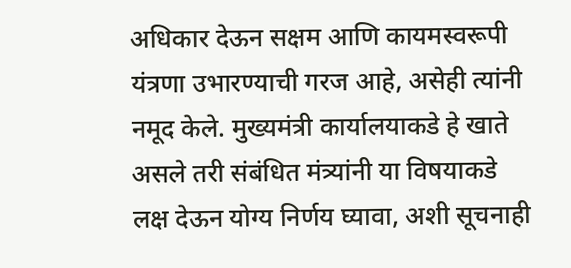अधिकार देऊन सक्षम आणि कायमस्वरूपी यंत्रणा उभारण्याची गरज आहे, असेही त्यांनी नमूद केले. मुख्यमंत्री कार्यालयाकडे हे खाते असले तरी संबंधित मंत्र्यांनी या विषयाकडे लक्ष देऊन योग्य निर्णय घ्यावा, अशी सूचनाही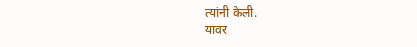त्यांनी केली.
यावर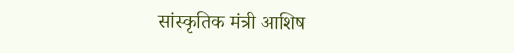सांस्कृतिक मंत्री आशिष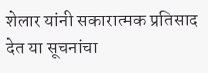शेलार यांनी सकारात्मक प्रतिसाद देत या सूचनांचा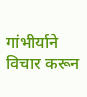गांभीर्याने विचार करून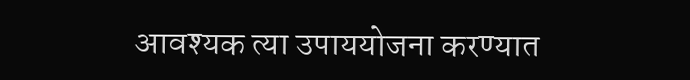आवश्यक त्या उपाययोजना करण्यात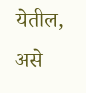येतील, असे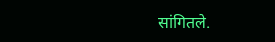सांगितले.